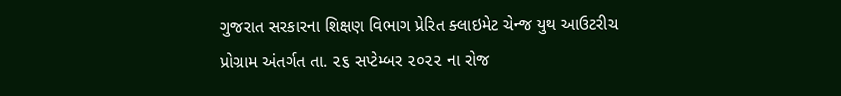ગુજરાત સરકારના શિક્ષણ વિભાગ પ્રેરિત ક્લાઇમેટ ચેન્જ યુથ આઉટરીચ પ્રોગ્રામ અંતર્ગત તા. ૨૬ સપ્ટેમ્બર ૨૦૨૨ ના રોજ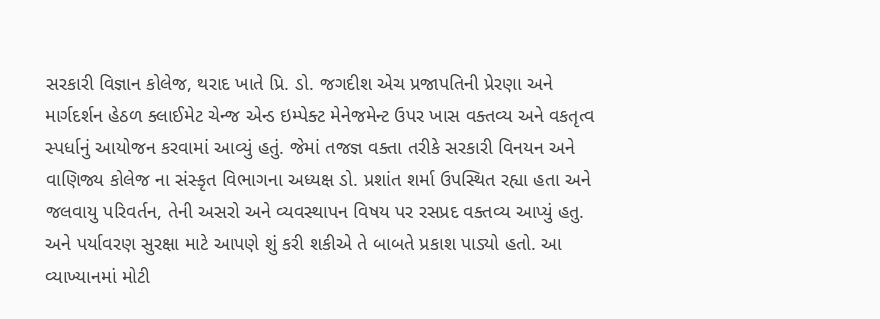સરકારી વિજ્ઞાન કોલેજ, થરાદ ખાતે પ્રિ. ડો. જગદીશ એચ પ્રજાપતિની પ્રેરણા અને માર્ગદર્શન હેઠળ ક્લાઈમેટ ચેન્જ એન્ડ ઇમ્પેક્ટ મેનેજમેન્ટ ઉપર ખાસ વક્તવ્ય અને વકતૃત્વ સ્પર્ધાનું આયોજન કરવામાં આવ્યું હતું. જેમાં તજજ્ઞ વક્તા તરીકે સરકારી વિનયન અને વાણિજ્ય કોલેજ ના સંસ્કૃત વિભાગના અધ્યક્ષ ડો. પ્રશાંત શર્મા ઉપસ્થિત રહ્યા હતા અને જલવાયુ પરિવર્તન, તેની અસરો અને વ્યવસ્થાપન વિષય પર રસપ્રદ વક્તવ્ય આપ્યું હતુ. અને પર્યાવરણ સુરક્ષા માટે આપણે શું કરી શકીએ તે બાબતે પ્રકાશ પાડ્યો હતો. આ વ્યાખ્યાનમાં મોટી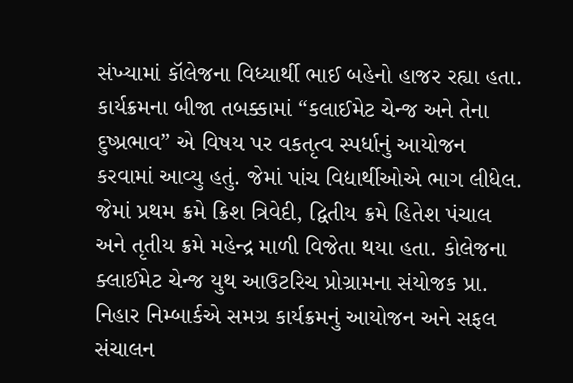સંખ્યામાં કૉલેજના વિધ્યાર્થી ભાઈ બહેનો હાજર રહ્યા હતા. કાર્યક્રમના બીજા તબક્કામાં “કલાઈમેટ ચેન્જ અને તેના દુષ્પ્રભાવ” એ વિષય પર વકતૃત્વ સ્પર્ધાનું આયોજન કરવામાં આવ્યુ હતું. જેમાં પાંચ વિદ્યાર્થીઓએ ભાગ લીધેલ. જેમાં પ્રથમ ક્રમે ક્રિશ ત્રિવેદી, દ્વિતીય ક્રમે હિતેશ પંચાલ અને તૃતીય ક્રમે મહેન્દ્ર માળી વિજેતા થયા હતા. કોલેજના ક્લાઈમેટ ચેન્જ યુથ આઉટરિચ પ્રોગ્રામના સંયોજક પ્રા. નિહાર નિમ્બાર્કએ સમગ્ર કાર્યક્રમનું આયોજન અને સફલ સંચાલન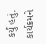કર્યું હતું. કાર્યક્રમને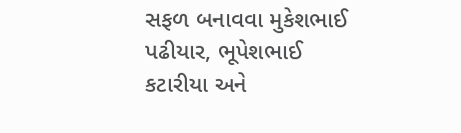સફળ બનાવવા મુકેશભાઈ પઢીયાર, ભૂપેશભાઈ કટારીયા અને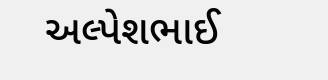અલ્પેશભાઈ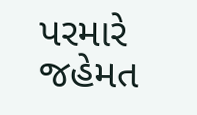પરમારે જહેમત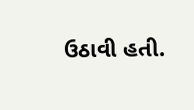ઉઠાવી હતી.